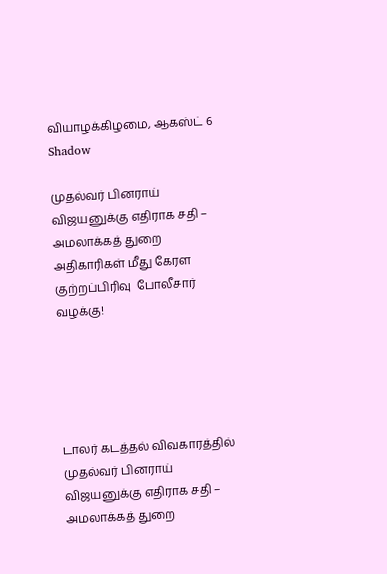வியாழக்கிழமை, ஆகஸ்ட் 6
Shadow

முதல்வர் பினராய் விஜயனுக்கு எதிராக சதி – அமலாக்கத் துறை அதிகாரிகள் மீது கேரள குற்றப்பிரிவு  போலீசார் வழக்கு!





டாலர் கடத்தல் விவகாரத்தில் முதல்வர் பினராய் விஜயனுக்கு எதிராக சதி – அமலாக்கத் துறை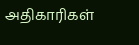அதிகாரிகள்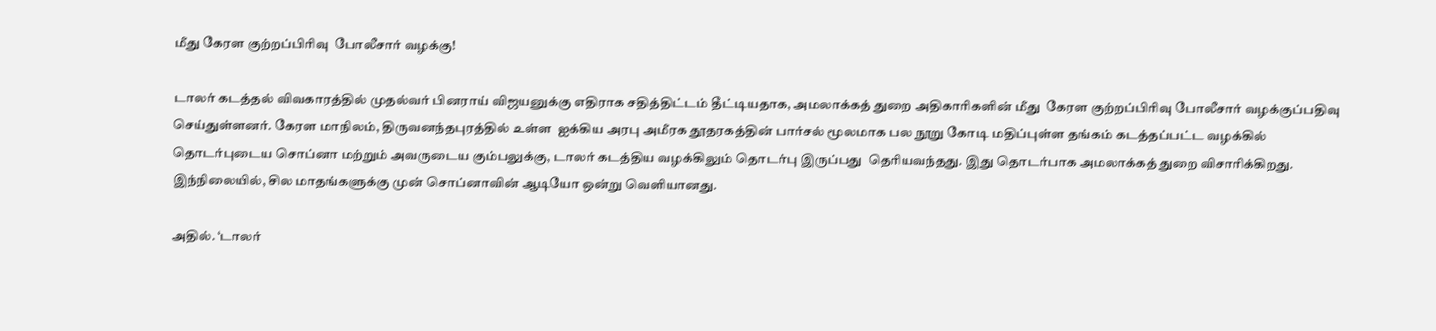மீது கேரள குற்றப்பிரிவு  போலீசார் வழக்கு!

டாலர் கடத்தல் விவகாரத்தில் முதல்வர் பினராய் விஜயனுக்கு எதிராக சதித்திட்டம் தீட்டியதாக, அமலாக்கத் துறை அதிகாரிகளின் மீது  கேரள குற்றப்பிரிவு போலீசார் வழக்குப்பதிவு செய்துள்ளனர். கேரள மாநிலம், திருவனந்தபுரத்தில் உள்ள  ஐக்கிய அரபு அமீரக தூதரகத்தின் பார்சல் மூலமாக பல நூறு கோடி மதிப்புள்ள தங்கம் கடத்தப்பட்ட வழக்கில்  தொடர்புடைய சொப்னா மற்றும் அவருடைய கும்பலுக்கு, டாலர் கடத்திய வழக்கிலும் தொடர்பு இருப்பது  தெரியவந்தது. இது தொடர்பாக அமலாக்கத் துறை விசாரிக்கிறது. இந்நிலையில், சில மாதங்களுக்கு முன் சொப்னாவின் ஆடியோ ஒன்று வெளியானது.

அதில். ‘டாலர்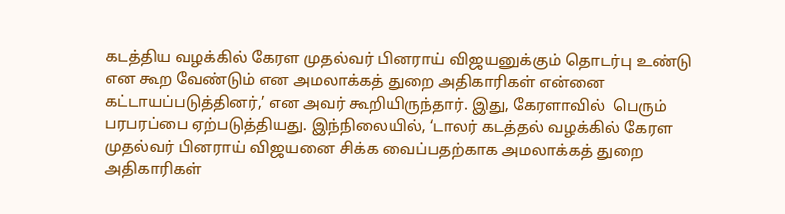கடத்திய வழக்கில் கேரள முதல்வர் பினராய் விஜயனுக்கும் தொடர்பு உண்டு என கூற வேண்டும் என அமலாக்கத் துறை அதிகாரிகள் என்னை கட்டாயப்படுத்தினர்,’ என அவர் கூறியிருந்தார். இது, கேரளாவில்  பெரும் பரபரப்பை ஏற்படுத்தியது. இந்நிலையில், ‘டாலர் கடத்தல் வழக்கில் கேரள முதல்வர் பினராய் விஜயனை சிக்க வைப்பதற்காக அமலாக்கத் துறை அதிகாரிகள்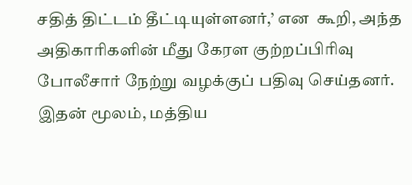சதித் திட்டம் தீட்டியுள்ளனர்,’ என  கூறி, அந்த அதிகாரிகளின் மீது கேரள குற்றப்பிரிவு  போலீசார் நேற்று வழக்குப் பதிவு செய்தனர். இதன் மூலம், மத்திய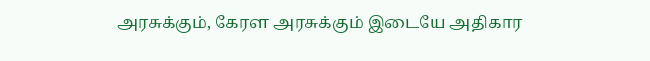அரசுக்கும், கேரள அரசுக்கும் இடையே அதிகார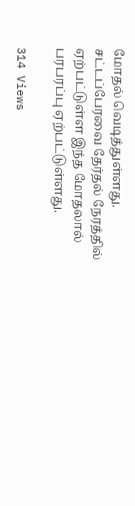மோதல் வெடித்துள்ளது. சட்டப்பேரவை தேர்தல் நேரத்தில் ஏற்பட்டுள்ள இந்த மோதலால் பரபரப்பு ஏற்பட்டுள்ளது.

314 Views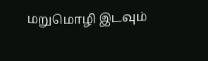மறுமொழி இடவும்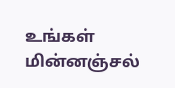உங்கள் மின்னஞ்சல்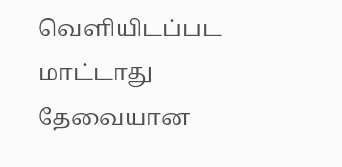வெளியிடப்பட மாட்டாது தேவையான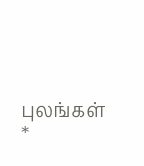புலங்கள் *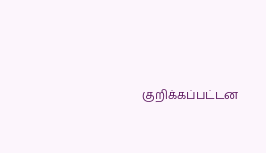குறிக்கப்பட்டன